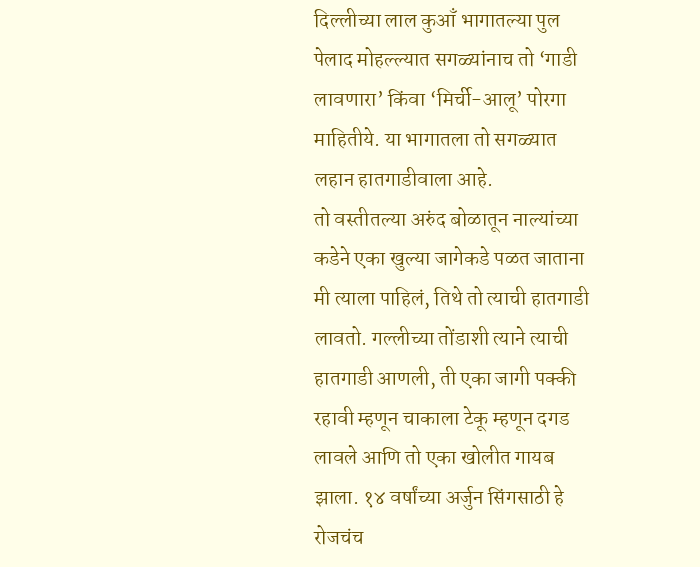दिल्लीच्या लाल कुआँ भागातल्या पुल पेलाद मोहल्ल्यात सगळ्यांनाच तो ‘गाडी लावणारा’ किंवा ‘मिर्ची-आलू’ पोरगा माहितीये. या भागातला तो सगळ्यात लहान हातगाडीवाला आहे.
तो वस्तीतल्या अरुंद बोळातून नाल्यांच्या कडेने एका खुल्या जागेकडे पळत जाताना मी त्याला पाहिलं, तिथे तो त्याची हातगाडी लावतो. गल्लीच्या तोंडाशी त्याने त्याची हातगाडी आणली, ती एका जागी पक्की रहावी म्हणून चाकाला टेकू म्हणून दगड लावले आणि तो एका खोलीत गायब झाला. १४ वर्षांच्या अर्जुन सिंगसाठी हे रोजचंच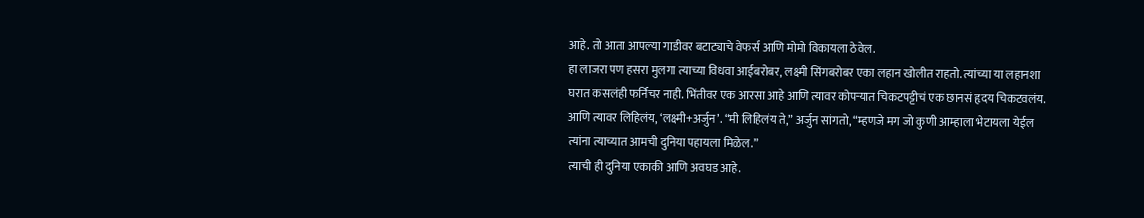आहे. तो आता आपल्या गाडीवर बटाट्याचे वेफर्स आणि मोमो विकायला ठेवेल.
हा लाजरा पण हसरा मुलगा त्याच्या विधवा आईबरोबर, लक्ष्मी सिंगबरोबर एका लहान खोलीत राहतो. त्यांच्या या लहानशा घरात कसलंही फर्निचर नाही. भिंतीवर एक आरसा आहे आणि त्यावर कोपऱ्यात चिकटपट्टीचं एक छानसं हृदय चिकटवलंय. आणि त्यावर लिहिलंय, ‘लक्ष्मी+अर्जुन’. “मी लिहिलंय ते,” अर्जुन सांगतो, “म्हणजे मग जो कुणी आम्हाला भेटायला येईल त्यांना त्याच्यात आमची दुनिया पहायला मिळेल.”
त्याची ही दुनिया एकाकी आणि अवघड आहे.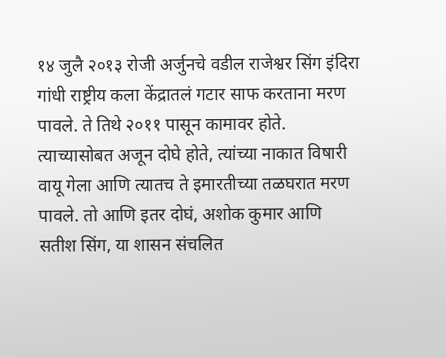१४ जुलै २०१३ रोजी अर्जुनचे वडील राजेश्वर सिंग इंदिरा गांधी राष्ट्रीय कला केंद्रातलं गटार साफ करताना मरण पावले. ते तिथे २०११ पासून कामावर होते. त्याच्यासोबत अजून दोघे होते, त्यांच्या नाकात विषारी वायू गेला आणि त्यातच ते इमारतीच्या तळघरात मरण पावले. तो आणि इतर दोघं, अशोक कुमार आणि सतीश सिंग, या शासन संचलित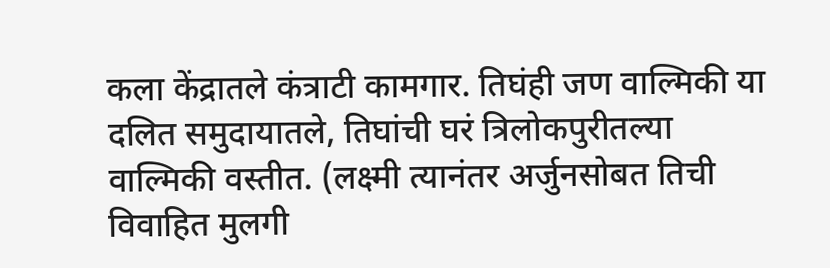कला केंद्रातले कंत्राटी कामगार. तिघंही जण वाल्मिकी या दलित समुदायातले, तिघांची घरं त्रिलोकपुरीतल्या वाल्मिकी वस्तीत. (लक्ष्मी त्यानंतर अर्जुनसोबत तिची विवाहित मुलगी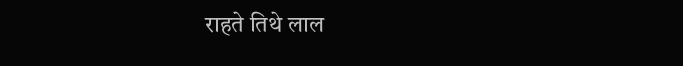राहते तिथे लाल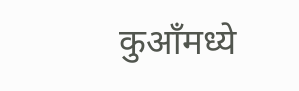कुआँमध्ये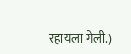रहायला गेली.)